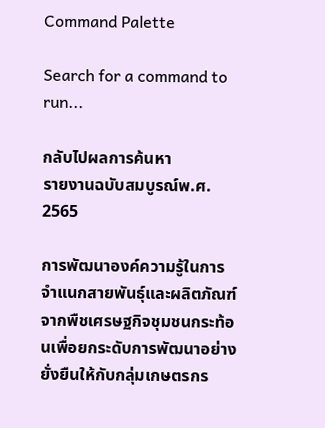Command Palette

Search for a command to run...

กลับไปผลการค้นหา
รายงานฉบับสมบูรณ์พ.ศ. 2565

การพัฒนาองค์ความรู้ในการจำแนกสายพันธุ์และผลิตภัณฑ์จากพืชเศรษฐกิจชุมชนกระท้อนเพื่อยกระดับการพัฒนาอย่างยั่งยืนให้กับกลุ่มเกษตรกร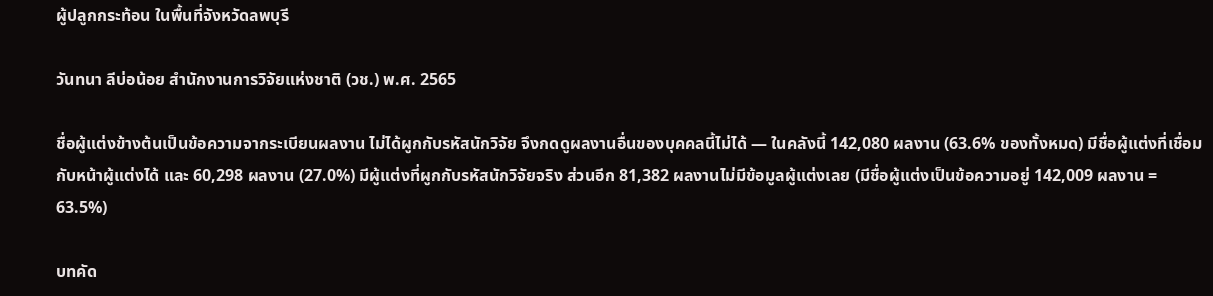ผู้ปลูกกระท้อน ในพื้นที่จังหวัดลพบุรี

วันทนา ลีบ่อน้อย สำนักงานการวิจัยแห่งชาติ (วช.) พ.ศ. 2565

ชื่อผู้แต่งข้างต้นเป็นข้อความจากระเบียนผลงาน ไม่ได้ผูกกับรหัสนักวิจัย จึงกดดูผลงานอื่นของบุคคลนี้ไม่ได้ — ในคลังนี้ 142,080 ผลงาน (63.6% ของทั้งหมด) มีชื่อผู้แต่งที่เชื่อมกับหน้าผู้แต่งได้ และ 60,298 ผลงาน (27.0%) มีผู้แต่งที่ผูกกับรหัสนักวิจัยจริง ส่วนอีก 81,382 ผลงานไม่มีข้อมูลผู้แต่งเลย (มีชื่อผู้แต่งเป็นข้อความอยู่ 142,009 ผลงาน = 63.5%)

บทคัด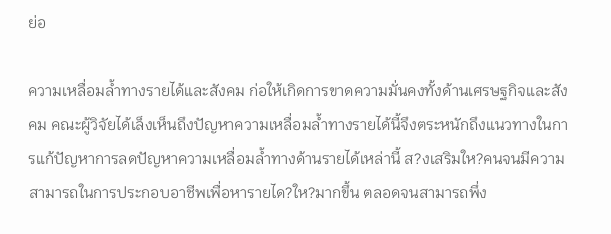ย่อ

ความเหลื่อมล้ำทางรายได้และสังคม ก่อให้เกิดการขาดความมั่นคงทั้งด้านเศรษฐกิจและสังคม คณะผู้วิจัยได้เล็งเห็นถึงปัญหาความเหลื่อมล้ำทางรายได้นี้จึงตระหนักถึงแนวทางในการแก้ปัญหาการลดปัญหาความเหลื่อมล้ำทางด้านรายได้เหล่านี้ ส?งเสริมให?คนจนมีความสามารถในการประกอบอาชีพเพื่อหารายได?ให?มากขึ้น ตลอดจนสามารถพึ่ง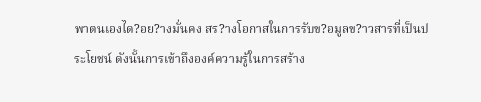พาตนเองได?อย?างมั่นคง สร?างโอกาสในการรับข?อมูลข?าวสารที่เป็นประโยชน์ ดังนั้นการเข้าถึงองค์ความรู้ในการสร้าง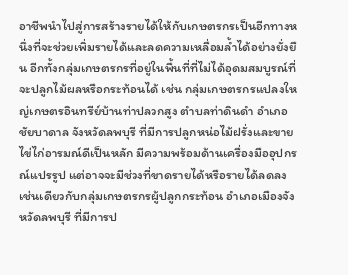อาชีพนำไปสู่การสร้างรายได้ให้กับเกษตรกรเป็นอีกทางหนึ่งที่จะช่วยเพิ่มรายได้และลดความเหลื่อมล้ำได้อย่างยั่งยืน อีกทั้งกลุ่มเกษตรกรที่อยู่ในพื้นที่ที่ไม่ได้อุดมสมบูรณ์ที่จะปลูกไม้ผลหรือกระท้อนได้ เช่น กลุ่มเกษตรกรแปลงใหญ่เกษตรอินทรีย์บ้านท่าปลวกสูง ตำบลท่าดินดำ อำเภอชัยบาดาล จังหวัดลพบุรี ที่มีการปลูกหน่อไม้ฝรั่งและขายไข่ไก่อารมณ์ดีเป็นหลัก มีความพร้อมด้านเครื่องมืออุปกรณ์แปรรูป แต่อาจจะมีช่วงที่ขาดรายได้หรือรายได้ลดลง เช่นเดียวกับกลุ่มเกษตรกรผู้ปลูกกระท้อน อำเภอเมืองจังหวัดลพบุรี ที่มีการป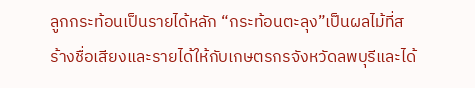ลูกกระท้อนเป็นรายได้หลัก “กระท้อนตะลุง”เป็นผลไม้ที่สร้างชื่อเสียงและรายได้ให้กับเกษตรกรจังหวัดลพบุรีและได้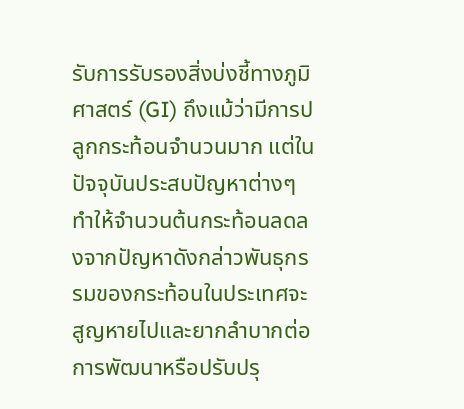รับการรับรองสิ่งบ่งชี้ทางภูมิศาสตร์ (GI) ถึงแม้ว่ามีการปลูกกระท้อนจำนวนมาก แต่ในปัจจุบันประสบปัญหาต่างๆ ทำให้จำนวนต้นกระท้อนลดลงจากปัญหาดังกล่าวพันธุกรรมของกระท้อนในประเทศจะสูญหายไปและยากลําบากต่อการพัฒนาหรือปรับปรุ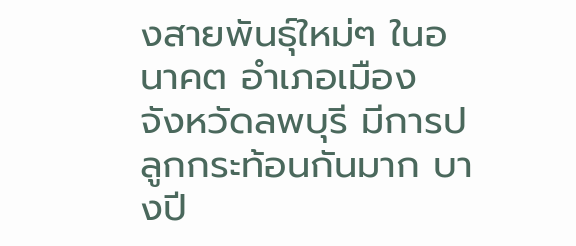งสายพันธุ์ใหม่ๆ ในอนาคต อำเภอเมือง จังหวัดลพบุรี มีการปลูกกระท้อนกันมาก บางปี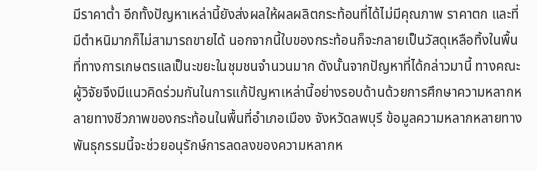มีราคาต่ำ อีกทั้งปัญหาเหล่านี้ยังส่งผลให้ผลผลิตกระท้อนที่ได้ไม่มีคุณภาพ ราคาตก และที่มีตำหนิมากก็ไม่สามารถขายได้ นอกจากนี้ใบของกระท้อนก็จะกลายเป็นวัสดุเหลือทิ้งในพื้นที่ทางการเกษตรแลเป็นะขยะในชุมชนจำนวนมาก ดังนั้นจากปัญหาที่ได้กล่าวมานี้ ทางคณะผู้วิจัยจึงมีแนวคิดร่วมกันในการแก้ปัญหาเหล่านี้อย่างรอบด้านด้วยการศึกษาความหลากหลายทางชีวภาพของกระท้อนในพื้นที่อำเภอเมือง จังหวัดลพบุรี ข้อมูลความหลากหลายทางพันธุกรรมนี้จะช่วยอนุรักษ์การลดลงของความหลากห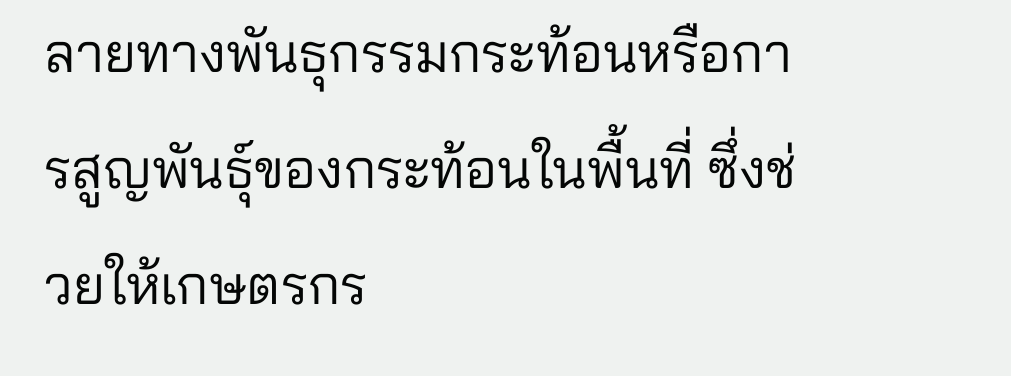ลายทางพันธุกรรมกระท้อนหรือการสูญพันธุ์ของกระท้อนในพื้นที่ ซึ่งช่วยให้เกษตรกร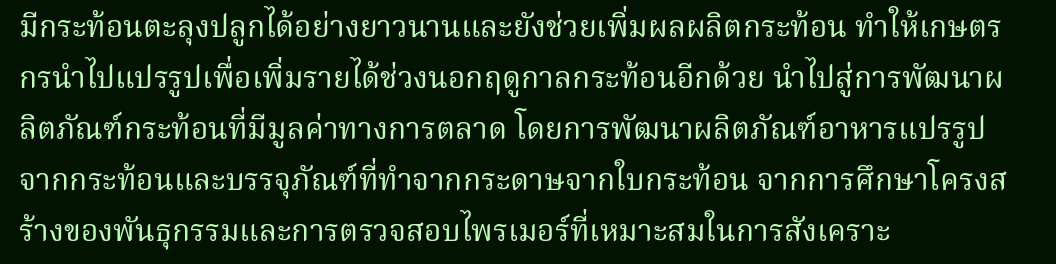มีกระท้อนตะลุงปลูกได้อย่างยาวนานและยังช่วยเพิ่มผลผลิตกระท้อน ทำให้เกษตรกรนำไปแปรรูปเพื่อเพิ่มรายได้ช่วงนอกฤดูกาลกระท้อนอีกด้วย นำไปสู่การพัฒนาผลิตภัณฑ์กระท้อนที่มีมูลค่าทางการตลาด โดยการพัฒนาผลิตภัณฑ์อาหารแปรรูปจากกระท้อนและบรรจุภัณฑ์ที่ทำจากกระดาษจากใบกระท้อน จากการศึกษาโครงสร้างของพันธุกรรมและการตรวจสอบไพรเมอร์ที่เหมาะสมในการสังเคราะ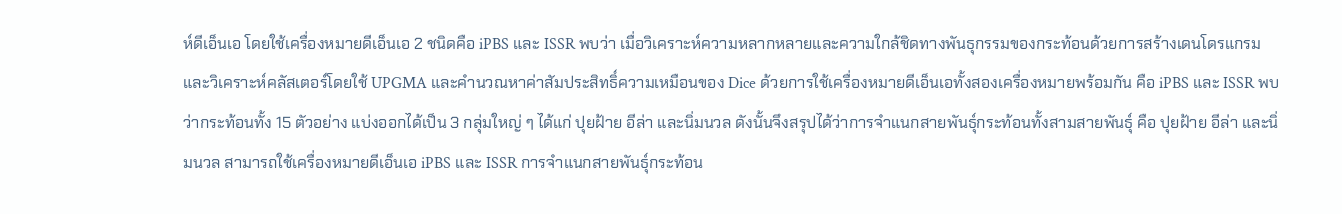ห์ดีเอ็นเอ โดยใช้เครื่องหมายดีเอ็นเอ 2 ชนิดคือ iPBS และ ISSR พบว่า เมื่อวิเคราะห์ความหลากหลายและความใกล้ชิดทางพันธุกรรมของกระท้อนด้วยการสร้างเดนโดรแกรมและวิเคราะห์คลัสเตอร์โดยใช้ UPGMA และคำนวณหาค่าสัมประสิทธิ์ความเหมือนของ Dice ด้วยการใช้เครื่องหมายดีเอ็นเอทั้งสองเครื่องหมายพร้อมกัน คือ iPBS และ ISSR พบว่ากระท้อนทั้ง 15 ตัวอย่าง แบ่งออกได้เป็น 3 กลุ่มใหญ่ ๆ ได้แก่ ปุยฝ้าย อีล่า และนิ่มนวล ดังนั้นจึงสรุปได้ว่าการจำแนกสายพันธุ์กระท้อนทั้งสามสายพันธุ์ คือ ปุยฝ้าย อีล่า และนิ่มนวล สามารถใช้เครื่องหมายดีเอ็นเอ iPBS และ ISSR การจำแนกสายพันธุ์กระท้อน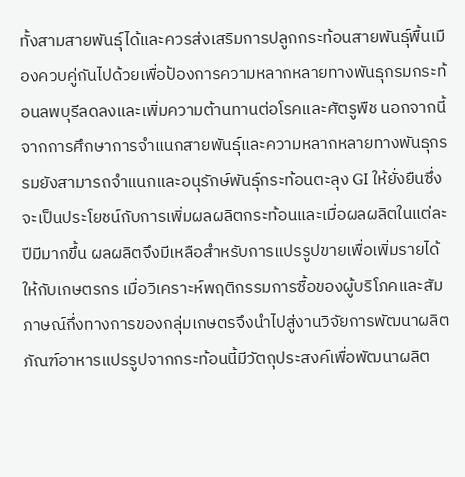ทั้งสามสายพันธุ์ได้และควรส่งเสริมการปลูกกระท้อนสายพันธุ์พื้นเมืองควบคู่กันไปด้วยเพื่อป้องการความหลากหลายทางพันธุกรมกระท้อนลพบุรีลดลงและเพิ่มความต้านทานต่อโรคและศัตรูพืช นอกจากนี้จากการศึกษาการจำแนกสายพันธุ์และความหลากหลายทางพันธุกรรมยังสามารถจำแนกและอนุรักษ์พันธุ์กระท้อนตะลุง GI ให้ยั่งยืนซึ่งจะเป็นประโยชน์กับการเพิ่มผลผลิตกระท้อนและเมื่อผลผลิตในแต่ละปีมีมากขึ้น ผลผลิตจึงมีเหลือสำหรับการแปรรูปขายเพื่อเพิ่มรายได้ให้กับเกษตรกร เมื่อวิเคราะห์พฤติกรรมการซื้อของผู้บริโภคและสัมภาษณ์กึ่งทางการของกลุ่มเกษตรจึงนำไปสู่งานวิจัยการพัฒนาผลิตภัณฑ์อาหารแปรรูปจากกระท้อนนี้มีวัตถุประสงค์เพื่อพัฒนาผลิต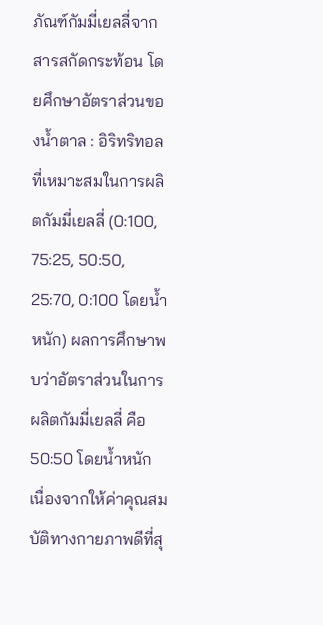ภัณฑ์กัมมี่เยลลี่จากสารสกัดกระท้อน โดยศึกษาอัตราส่วนของน้ำตาล : อิริทริทอลที่เหมาะสมในการผลิตกัมมี่เยลลี่ (0:100, 75:25, 50:50, 25:70, 0:100 โดยน้ำหนัก) ผลการศึกษาพบว่าอัตราส่วนในการผลิตกัมมี่เยลลี่ คือ 50:50 โดยน้ำหนัก เนื่องจากให้ค่าคุณสมบัติทางกายภาพดีที่สุ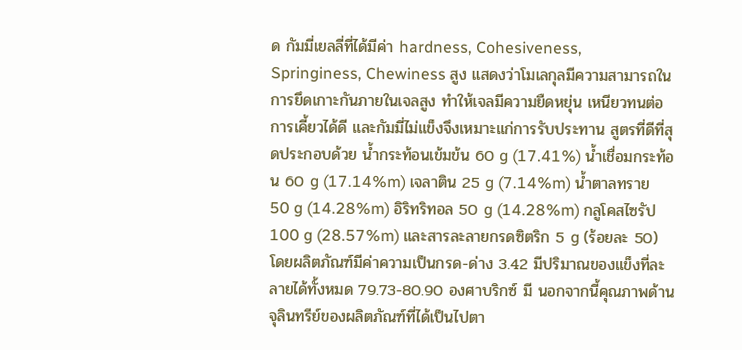ด กัมมี่เยลลี่ที่ได้มีค่า hardness, Cohesiveness, Springiness, Chewiness สูง แสดงว่าโมเลกุลมีความสามารถในการยึดเกาะกันภายในเจลสูง ทำให้เจลมีความยืดหยุ่น เหนียวทนต่อการเคี้ยวได้ดี และกัมมี่ไม่แข็งจึงเหมาะแก่การรับประทาน สูตรที่ดีที่สุดประกอบด้วย น้ำกระท้อนเข้มข้น 60 g (17.41%) น้ำเชื่อมกระท้อน 60 g (17.14%m) เจลาติน 25 g (7.14%m) น้ำตาลทราย 50 g (14.28%m) อิริทริทอล 50 g (14.28%m) กลูโคสไซรัป 100 g (28.57%m) และสารละลายกรดซิตริก 5 g (ร้อยละ 50) โดยผลิตภัณฑ์มีค่าความเป็นกรด-ด่าง 3.42 มีปริมาณของแข็งที่ละลายได้ทั้งหมด 79.73-80.90 องศาบริกซ์ มี นอกจากนี้คุณภาพด้านจุลินทรีย์ของผลิตภัณฑ์ที่ได้เป็นไปตา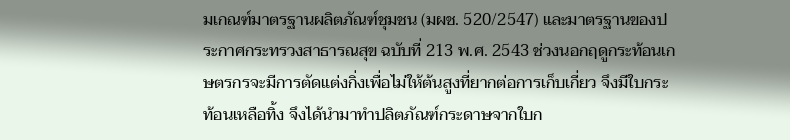มเกณฑ์มาตรฐานผลิตภัณฑ์ชุมชน (มผช. 520/2547) และมาตรฐานของประกาศกระทรวงสาธารณสุข ฉบับที่ 213 พ.ศ. 2543 ช่วงนอกฤดูกระท้อนเกษตรกรจะมีการตัดแต่งกิ่งเพื่อไม่ให้ต้นสูงที่ยากต่อการเก็บเกี่ยว จึงมีใบกระท้อนเหลือทิ้ง จึงได้นำมาทำปลิตภัณฑ์กระดาษจากใบก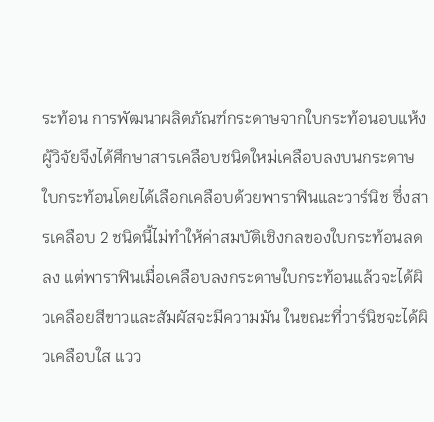ระท้อน การพัฒนาผลิตภัณฑ์กระดาษจากใบกระท้อนอบแห้งผู้วิจัยจึงได้ศึกษาสารเคลือบชนิดใหม่เคลือบลงบนกระดาษใบกระท้อนโดยได้เลือกเคลือบด้วยพาราฟินและวาร์นิช ซึ่งสารเคลือบ 2 ชนิดนี้ไม่ทำให้ค่าสมบัติเชิงกลของใบกระท้อนลดลง แต่พาราฟินเมื่อเคลือบลงกระดาษใบกระท้อนแล้วจะได้ผิวเคลือยสีขาวและสัมผัสจะมีความมัน ในขณะที่วาร์นิชจะได้ผิวเคลือบใส แวว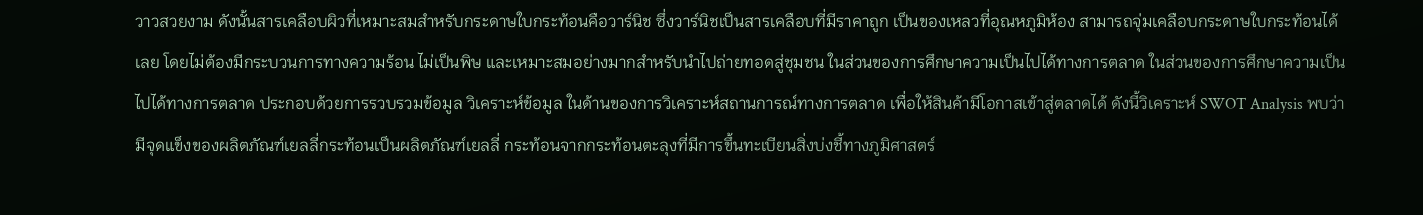วาวสวยงาม ดังนั้นสารเคลือบผิวที่เหมาะสมสำหรับกระดาษใบกระท้อนคือวาร์นิช ซึ่งวาร์นิชเป็นสารเคลือบที่มีราคาถูก เป็นของเหลวที่อุณหภูมิห้อง สามารถจุ่มเคลือบกระดาษใบกระท้อนได้เลย โดยไม่ต้องมีกระบวนการทางความร้อน ไม่เป็นพิษ และเหมาะสมอย่างมากสำหรับนำไปถ่ายทอดสู่ชุมชน ในส่วนของการศึกษาความเป็นไปได้ทางการตลาด ในส่วนของการศึกษาความเป็นไปได้ทางการตลาด ประกอบด้วยการรวบรวมข้อมูล วิเคราะห์ข้อมูล ในด้านของการวิเคราะห์สถานการณ์ทางการตลาด เพื่อให้สินค้ามีโอกาสเข้าสู่ตลาดได้ ดังนี้วิเคราะห์ SWOT Analysis พบว่า มีจุดแข็งของผลิตภัณฑ์เยลลี่กระท้อนเป็นผลิตภัณฑ์เยลลี่ กระท้อนจากกระท้อนตะลุงที่มีการขึ้นทะเบียนสิ่งบ่งชี้ทางภูมิศาสตร์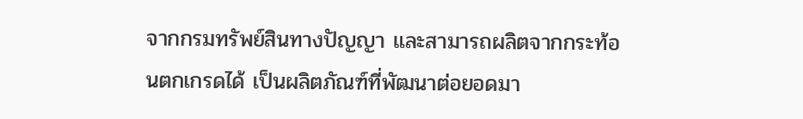จากกรมทรัพย์สินทางปัญญา และสามารถผลิตจากกระท้อนตกเกรดได้ เป็นผลิตภัณฑ์ที่พัฒนาต่อยอดมา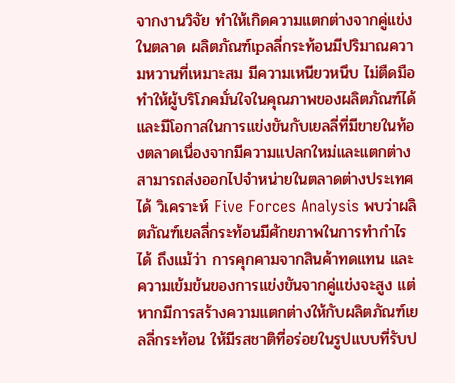จากงานวิจัย ทำให้เกิดความแตกต่างจากคู่แข่งในตลาด ผลิตภัณฑ์เpลลี่กระท้อนมีปริมาณความหวานที่เหมาะสม มีความเหนียวหนึบ ไม่ตืดมือ ทำให้ผู้บริโภคมั่นใจในคุณภาพของผลิตภัณฑ์ได้และมีโอกาสในการแข่งขันกับเยลลี่ที่มีขายในท้องตลาดเนื่องจากมีความแปลกใหม่และแตกต่าง สามารถส่งออกไปจำหน่ายในตลาดต่างประเทศได้ วิเคราะห์ Five Forces Analysis พบว่าผลิตภัณฑ์เยลลี่กระท้อนมีศักยภาพในการทำกำไรได้ ถึงแม้ว่า การคุกคามจากสินค้าทดแทน และความเข้มข้นของการแข่งขันจากคู่แข่งจะสูง แต่หากมีการสร้างความแตกต่างให้กับผลิตภัณฑ์เยลลี่กระท้อน ให้มีรสชาติที่อร่อยในรูปแบบที่รับป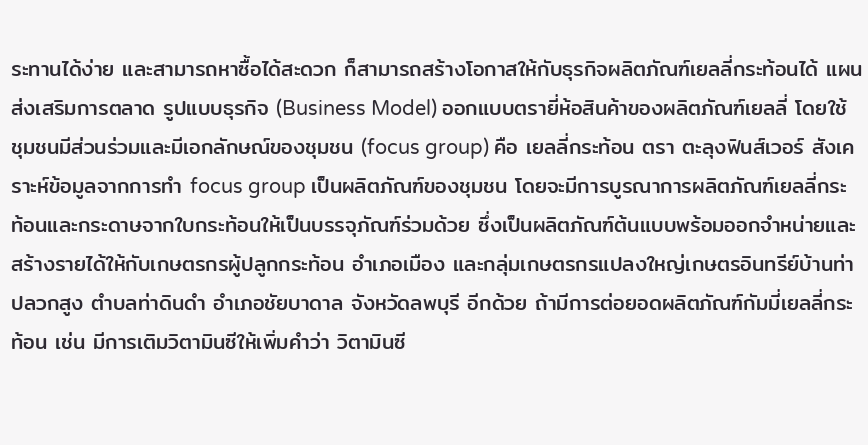ระทานได้ง่าย และสามารถหาซื้อได้สะดวก ก็สามารถสร้างโอกาสให้กับธุรกิจผลิตภัณฑ์เยลลี่กระท้อนได้ แผนส่งเสริมการตลาด รูปแบบธุรกิจ (Business Model) ออกแบบตรายี่ห้อสินค้าของผลิตภัณฑ์เยลลี่ โดยใช้ชุมชนมีส่วนร่วมและมีเอกลักษณ์ของชุมชน (focus group) คือ เยลลี่กระท้อน ตรา ตะลุงฟินส์เวอร์ สังเคราะห์ข้อมูลจากการทำ focus group เป็นผลิตภัณฑ์ของชุมชน โดยจะมีการบูรณาการผลิตภัณฑ์เยลลี่กระท้อนและกระดาษจากใบกระท้อนให้เป็นบรรจุภัณฑ์ร่วมด้วย ซึ่งเป็นผลิตภัณฑ์ต้นแบบพร้อมออกจำหน่ายและสร้างรายได้ให้กับเกษตรกรผู้ปลูกกระท้อน อำเภอเมือง และกลุ่มเกษตรกรแปลงใหญ่เกษตรอินทรีย์บ้านท่าปลวกสูง ตำบลท่าดินดำ อำเภอชัยบาดาล จังหวัดลพบุรี อีกด้วย ถ้ามีการต่อยอดผลิตภัณฑ์กัมมี่เยลลี่กระท้อน เช่น มีการเติมวิตามินซีให้เพิ่มคำว่า วิตามินซี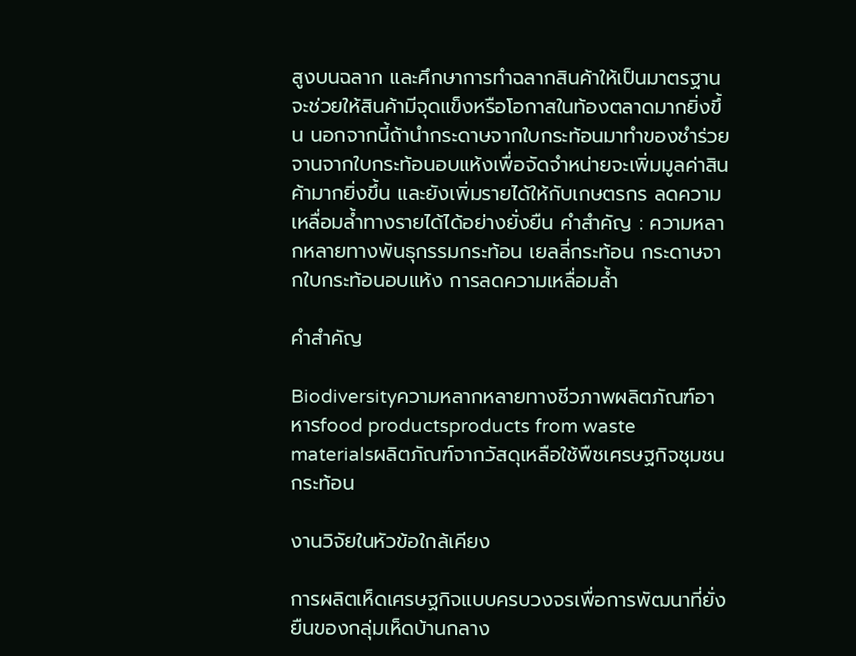สูงบนฉลาก และศึกษาการทำฉลากสินค้าให้เป็นมาตรฐานจะช่วยให้สินค้ามีจุดแข็งหรือโอกาสในท้องตลาดมากยิ่งขึ้น นอกจากนี้ถ้านำกระดาษจากใบกระท้อนมาทำของชำร่วย จานจากใบกระท้อนอบแห้งเพื่อจัดจำหน่ายจะเพิ่มมูลค่าสินค้ามากยิ่งขึ้น และยังเพิ่มรายได้ให้กับเกษตรกร ลดความเหลื่อมล้ำทางรายได้ได้อย่างยั่งยืน คำสำคัญ : ความหลากหลายทางพันธุกรรมกระท้อน เยลลี่กระท้อน กระดาษจากใบกระท้อนอบแห้ง การลดความเหลื่อมล้ำ

คำสำคัญ

Biodiversityความหลากหลายทางชีวภาพผลิตภัณฑ์อาหารfood productsproducts from waste materialsผลิตภัณฑ์จากวัสดุเหลือใช้พืชเศรษฐกิจชุมชนกระท้อน

งานวิจัยในหัวข้อใกล้เคียง

การผลิตเห็ดเศรษฐกิจแบบครบวงจรเพื่อการพัฒนาที่ยั่งยืนของกลุ่มเห็ดบ้านกลาง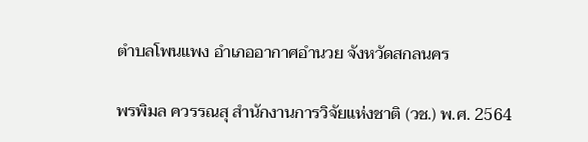ตำบลโพนแพง อำเภออากาศอำนวย จังหวัดสกลนคร

พรพิมล ควรรณสุ สำนักงานการวิจัยแห่งชาติ (วช.) พ.ศ. 2564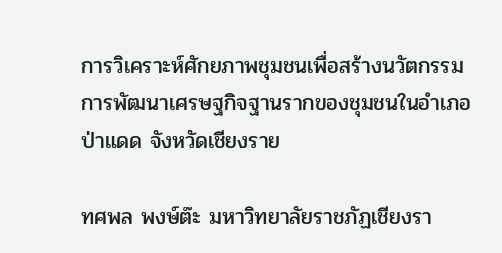การวิเคราะห์ศักยภาพชุมชนเพื่อสร้างนวัตกรรมการพัฒนาเศรษฐกิจฐานรากของชุมชนในอำเภอป่าแดด จังหวัดเชียงราย

ทศพล พงษ์ต๊ะ มหาวิทยาลัยราชภัฏเชียงรา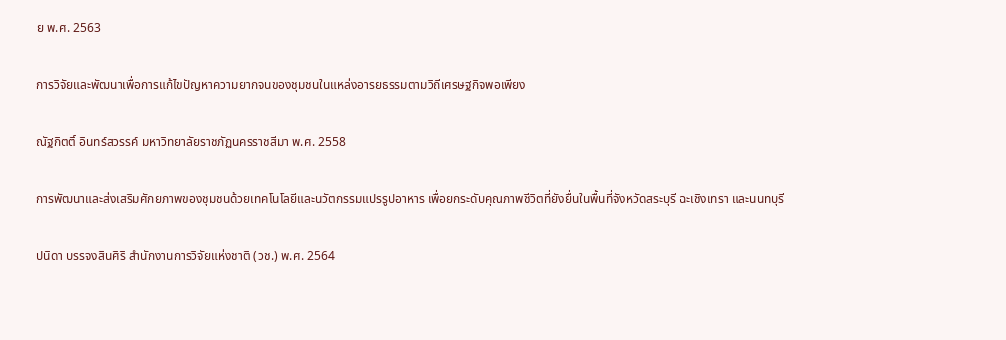ย พ.ศ. 2563

การวิจัยและพัฒนาเพื่อการแก้ไขปัญหาความยากจนของชุมชนในแหล่งอารยธรรมตามวิถีเศรษฐกิจพอเพียง

ณัฐกิตติ์ อินทร์สวรรค์ มหาวิทยาลัยราชภัฏนครราชสีมา พ.ศ. 2558

การพัฒนาและส่งเสริมศักยภาพของชุมชนด้วยเทคโนโลยีและนวัตกรรมแปรรูปอาหาร เพื่อยกระดับคุณภาพชีวิตที่ยังยื่นในพื้นที่จังหวัดสระบุรี ฉะเชิงเทรา และนนทบุรี

ปนิดา บรรจงสินศิริ สำนักงานการวิจัยแห่งชาติ (วช.) พ.ศ. 2564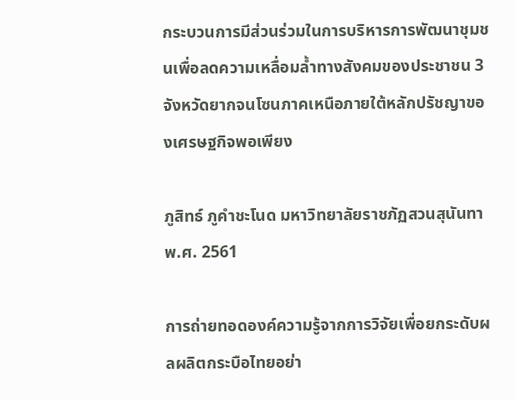กระบวนการมีส่วนร่วมในการบริหารการพัฒนาชุมชนเพื่อลดความเหลื่อมล้ำทางสังคมของประชาชน 3 จังหวัดยากจนโซนภาคเหนือภายใต้หลักปรัชญาของเศรษฐกิจพอเพียง

ภูสิทธ์ ภูคำชะโนด มหาวิทยาลัยราชภัฏสวนสุนันทา พ.ศ. 2561

การถ่ายทอดองค์ความรู้จากการวิจัยเพื่อยกระดับผลผลิตกระบือไทยอย่า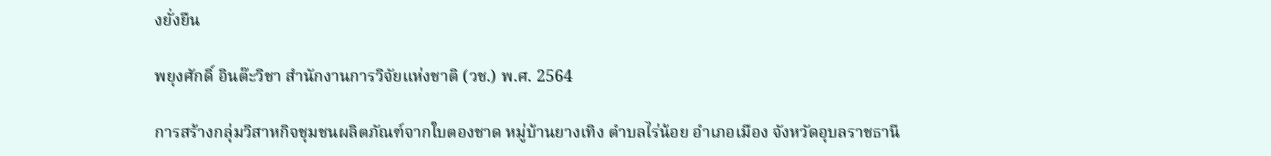งยั่งยืน

พยุงศักดิ์ อินต๊ะวิชา สำนักงานการวิจัยแห่งชาติ (วช.) พ.ศ. 2564

การสร้างกลุ่มวิสาหกิจชุมชนผลิตภัณฑ์จากใบตองชาด หมู่บ้านยางเทิง ตำบลไร่น้อย อำเภอเมือง จังหวัดอุบลราชธานี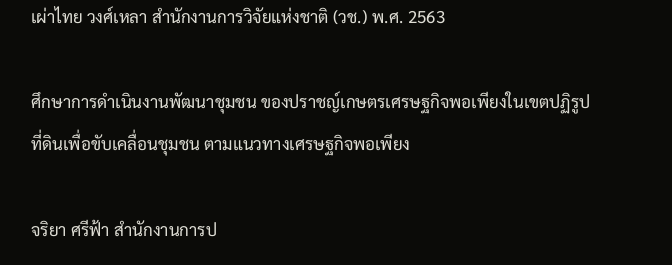เผ่าไทย วงศ์เหลา สำนักงานการวิจัยแห่งชาติ (วช.) พ.ศ. 2563

ศึกษาการดำเนินงานพัฒนาชุมชน ของปราชญ์เกษตรเศรษฐกิจพอเพียงในเขตปฏิรูปที่ดินเพื่อขับเคลื่อนชุมชน ตามแนวทางเศรษฐกิจพอเพียง

จริยา ศรีฟ้า สำนักงานการป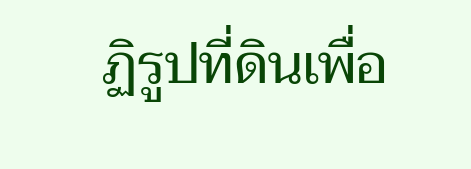ฏิรูปที่ดินเพื่อ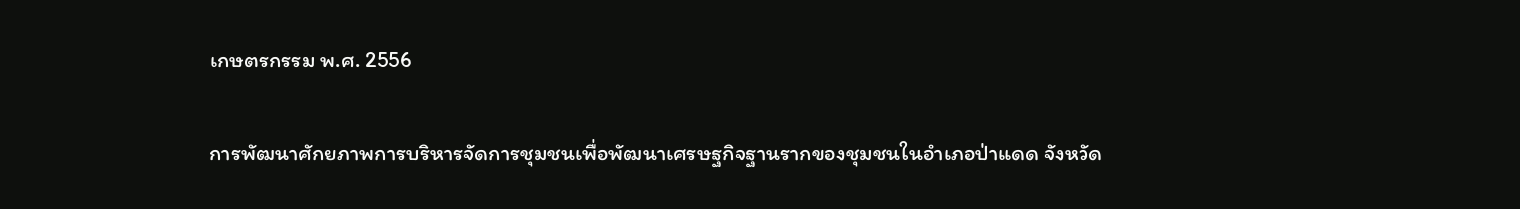เกษตรกรรม พ.ศ. 2556

การพัฒนาศักยภาพการบริหารจัดการชุมชนเพื่อพัฒนาเศรษฐกิจฐานรากของชุมชนในอำเภอป่าแดด จังหวัด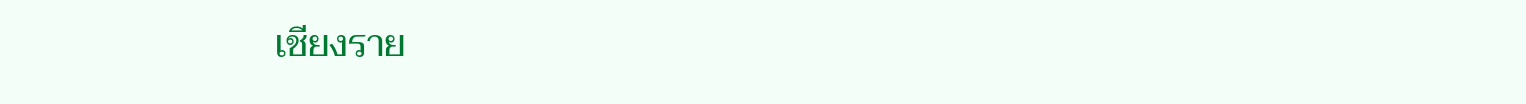เชียงราย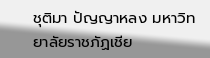ชุติมา ปัญญาหลง มหาวิทยาลัยราชภัฏเชีย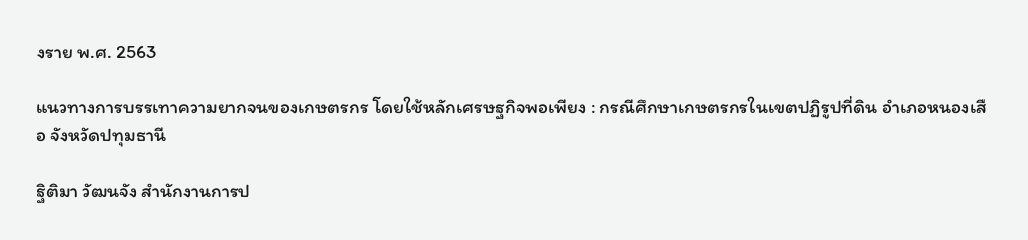งราย พ.ศ. 2563

แนวทางการบรรเทาความยากจนของเกษตรกร โดยใช้หลักเศรษฐกิจพอเพียง : กรณีศึกษาเกษตรกรในเขตปฏิรูปที่ดิน อำเภอหนองเสือ จังหวัดปทุมธานี

ฐิติมา วัฒนจัง สำนักงานการป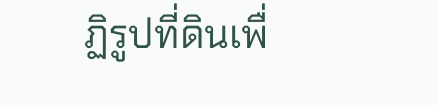ฏิรูปที่ดินเพื่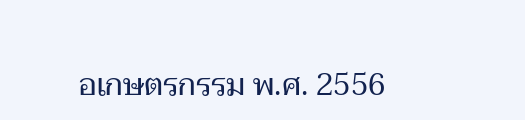อเกษตรกรรม พ.ศ. 2556